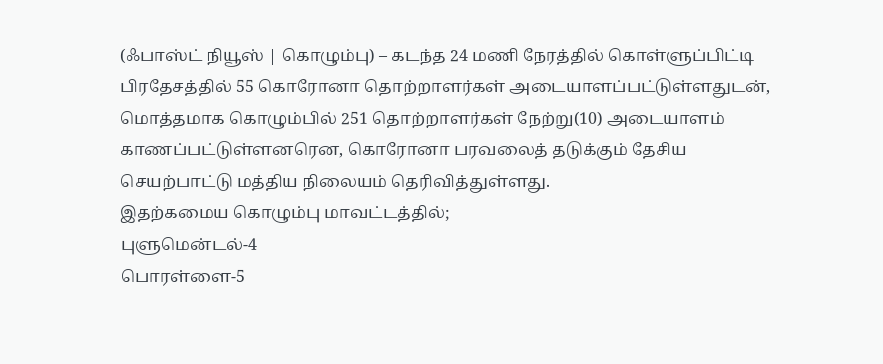(ஃபாஸ்ட் நியூஸ் | கொழும்பு) – கடந்த 24 மணி நேரத்தில் கொள்ளுப்பிட்டி பிரதேசத்தில் 55 கொரோனா தொற்றாளர்கள் அடையாளப்பட்டுள்ளதுடன், மொத்தமாக கொழும்பில் 251 தொற்றாளர்கள் நேற்று(10) அடையாளம் காணப்பட்டுள்ளனரென, கொரோனா பரவலைத் தடுக்கும் தேசிய செயற்பாட்டு மத்திய நிலையம் தெரிவித்துள்ளது.
இதற்கமைய கொழும்பு மாவட்டத்தில்;
புளுமென்டல்-4
பொரள்ளை-5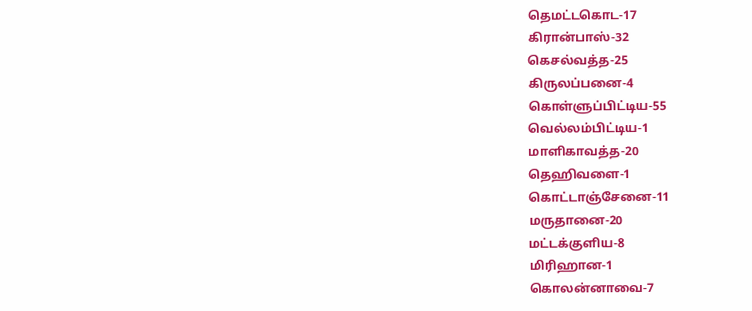தெமட்டகொட-17
கிரான்பாஸ்-32
கெசல்வத்த-25
கிருலப்பனை-4
கொள்ளுப்பிட்டிய-55
வெல்லம்பிட்டிய-1
மாளிகாவத்த-20
தெஹிவளை-1
கொட்டாஞ்சேனை-11
மருதானை-20
மட்டக்குளிய-8
மிரிஹான-1
கொலன்னாவை-7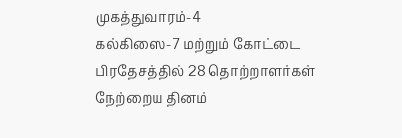முகத்துவாரம்-4
கல்கிஸை-7 மற்றும் கோட்டை பிரதேசத்தில் 28 தொற்றாளர்கள் நேற்றைய தினம்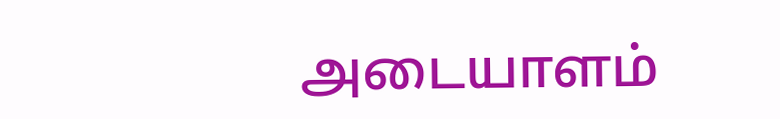அடையாளம்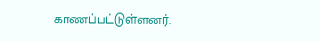காணப்பட்டுள்ளனர்.